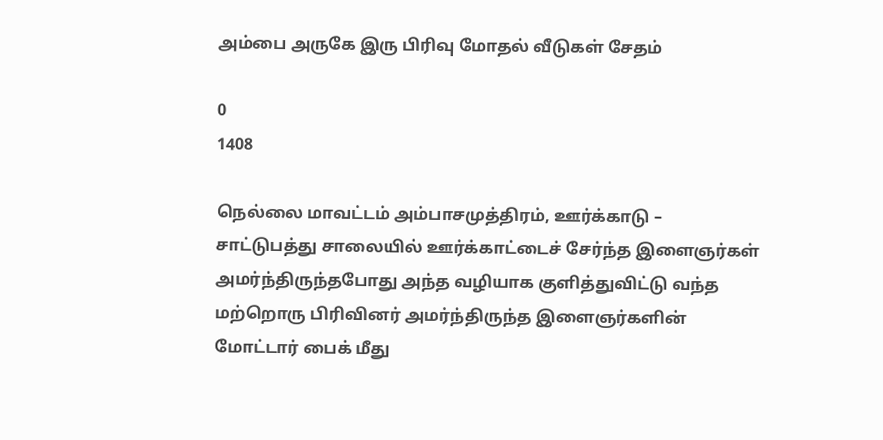அம்பை அருகே இரு பிரிவு மோதல் வீடுகள் சேதம்

0
1408

நெல்லை மாவட்டம் அம்பாசமுத்திரம், ஊர்க்காடு – சாட்டுபத்து சாலையில் ஊர்க்காட்டைச் சேர்ந்த இளைஞர்கள் அமர்ந்திருந்தபோது அந்த வழியாக குளித்துவிட்டு வந்த மற்றொரு பிரிவினர் அமர்ந்திருந்த இளைஞர்களின் மோட்டார் பைக் மீது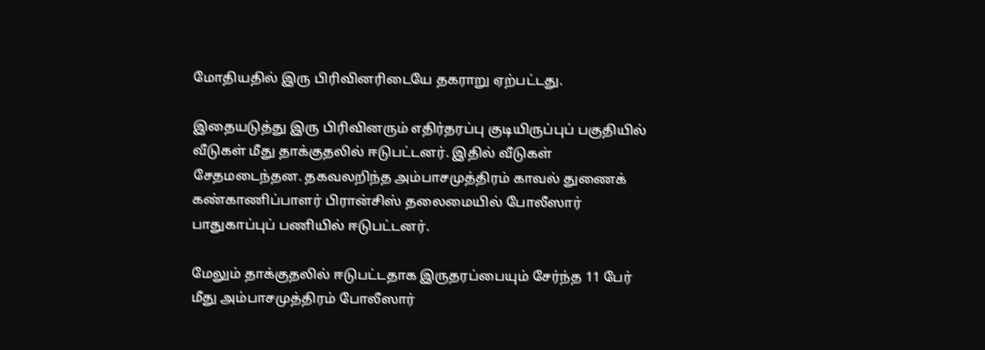மோதியதில் இரு பிரிவினரிடையே தகராறு ஏற்பட்டது.

இதையடுத்து இரு பிரிவினரும் எதிர்தரப்பு குடியிருப்புப் பகுதியில் வீடுகள் மீது தாக்குதலில் ஈடுபட்டனர். இதில் வீடுகள் சேதமடைந்தன. தகவலறிந்த அம்பாசமுத்திரம் காவல் துணைக் கண்காணிப்பாளர் பிரான்சிஸ் தலைமையில் போலீஸார் பாதுகாப்புப் பணியில் ஈடுபட்டனர்.

மேலும் தாக்குதலில் ஈடுபட்டதாக இருதரப்பையும் சேர்ந்த 11 பேர் மீது அம்பாசமுத்திரம் போலீஸார்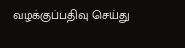வழக்குப்பதிவு செய்து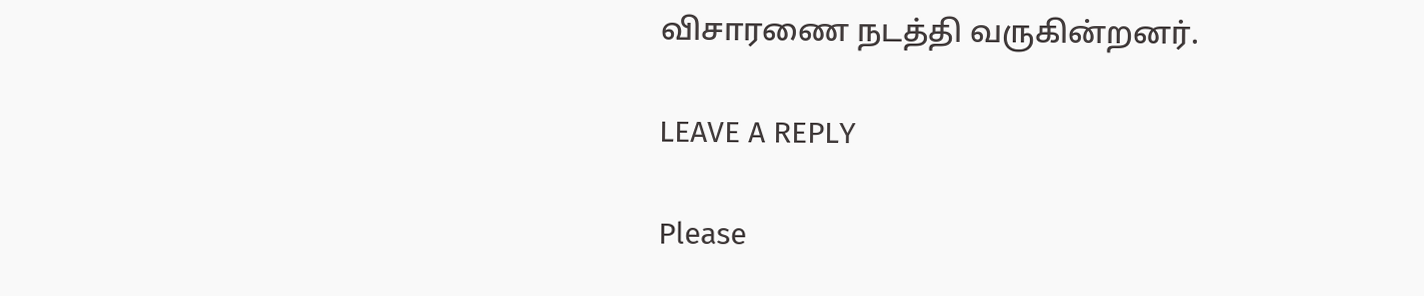விசாரணை நடத்தி வருகின்றனர்.

LEAVE A REPLY

Please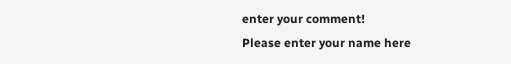enter your comment!
Please enter your name here